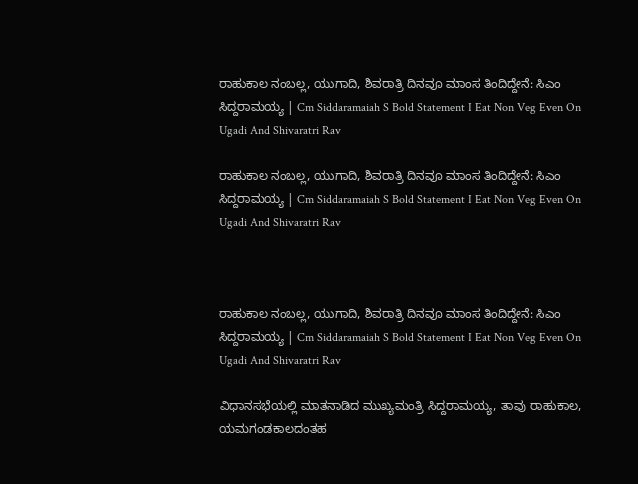ರಾಹುಕಾಲ ನಂಬಲ್ಲ, ಯುಗಾದಿ, ಶಿವರಾತ್ರಿ ದಿನವೂ ಮಾಂಸ ತಿಂದಿದ್ದೇನೆ: ಸಿಎಂ ಸಿದ್ದರಾಮಯ್ಯ | Cm Siddaramaiah S Bold Statement I Eat Non Veg Even On Ugadi And Shivaratri Rav

ರಾಹುಕಾಲ ನಂಬಲ್ಲ, ಯುಗಾದಿ, ಶಿವರಾತ್ರಿ ದಿನವೂ ಮಾಂಸ ತಿಂದಿದ್ದೇನೆ: ಸಿಎಂ ಸಿದ್ದರಾಮಯ್ಯ | Cm Siddaramaiah S Bold Statement I Eat Non Veg Even On Ugadi And Shivaratri Rav



ರಾಹುಕಾಲ ನಂಬಲ್ಲ, ಯುಗಾದಿ, ಶಿವರಾತ್ರಿ ದಿನವೂ ಮಾಂಸ ತಿಂದಿದ್ದೇನೆ: ಸಿಎಂ ಸಿದ್ದರಾಮಯ್ಯ | Cm Siddaramaiah S Bold Statement I Eat Non Veg Even On Ugadi And Shivaratri Rav

ವಿಧಾನಸಭೆಯಲ್ಲಿ ಮಾತನಾಡಿದ ಮುಖ್ಯಮಂತ್ರಿ ಸಿದ್ದರಾಮಯ್ಯ, ತಾವು ರಾಹುಕಾಲ, ಯಮಗಂಡಕಾಲದಂತಹ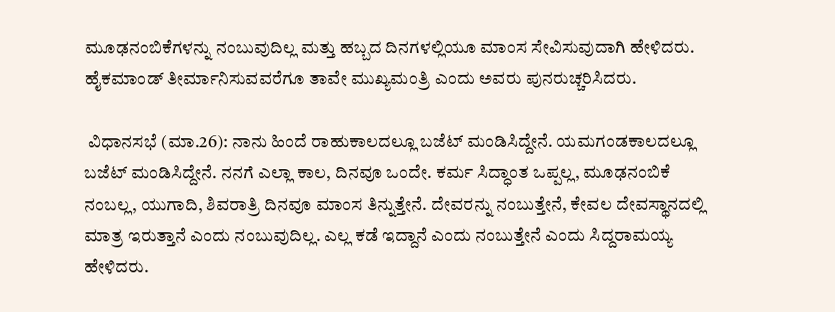ಮೂಢನಂಬಿಕೆಗಳನ್ನು ನಂಬುವುದಿಲ್ಲ ಮತ್ತು ಹಬ್ಬದ ದಿನಗಳಲ್ಲಿಯೂ ಮಾಂಸ ಸೇವಿಸುವುದಾಗಿ ಹೇಳಿದರು. ಹೈಕಮಾಂಡ್ ತೀರ್ಮಾನಿಸುವವರೆಗೂ ತಾವೇ ಮುಖ್ಯಮಂತ್ರಿ ಎಂದು ಅವರು ಪುನರುಚ್ಚರಿಸಿದರು.

 ವಿಧಾನಸಭೆ (ಮಾ.26): ನಾನು ಹಿಂದೆ ರಾಹುಕಾಲದಲ್ಲೂ ಬಜೆಟ್‌ ಮಂಡಿಸಿದ್ದೇನೆ. ಯಮಗಂಡಕಾಲದಲ್ಲೂ ಬಜೆಟ್‌ ಮಂಡಿಸಿದ್ದೇನೆ. ನನಗೆ ಎಲ್ಲಾ ಕಾಲ, ದಿನವೂ ಒಂದೇ. ಕರ್ಮ ಸಿದ್ಧಾಂತ ಒಪ್ಪಲ್ಲ, ಮೂಢನಂಬಿಕೆ ನಂಬಲ್ಲ, ಯುಗಾದಿ, ಶಿವರಾತ್ರಿ ದಿನವೂ ಮಾಂಸ ತಿನ್ನುತ್ತೇನೆ. ದೇವರನ್ನು ನಂಬುತ್ತೇನೆ, ಕೇವಲ ದೇವಸ್ಥಾನದಲ್ಲಿ ಮಾತ್ರ ಇರುತ್ತಾನೆ ಎಂದು ನಂಬುವುದಿಲ್ಲ. ಎಲ್ಲ ಕಡೆ ಇದ್ದಾನೆ ಎಂದು ನಂಬುತ್ತೇನೆ ಎಂದು ಸಿದ್ದರಾಮಯ್ಯ ಹೇಳಿದರು.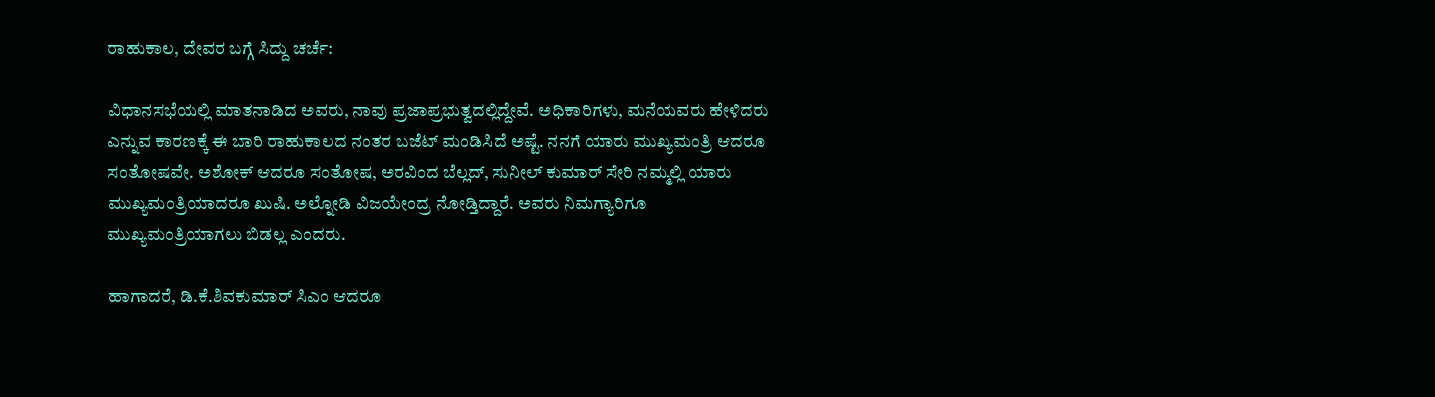ರಾಹುಕಾಲ, ದೇವರ ಬಗ್ಗೆ ಸಿದ್ದು ಚರ್ಚೆ:

ವಿಧಾನಸಭೆಯಲ್ಲಿ ಮಾತನಾಡಿದ ಅವರು, ನಾವು ಪ್ರಜಾಪ್ರಭುತ್ವದಲ್ಲಿದ್ದೇವೆ. ಅಧಿಕಾರಿಗಳು, ಮನೆಯವರು ಹೇಳಿದರು ಎನ್ನುವ ಕಾರಣಕ್ಕೆ ಈ ಬಾರಿ ರಾಹುಕಾಲದ ನಂತರ ಬಜೆಟ್‌ ಮಂಡಿಸಿದೆ ಅಷ್ಟೆ. ನನಗೆ ಯಾರು ಮುಖ್ಯಮಂತ್ರಿ ಆದರೂ ಸಂತೋಷವೇ. ಅಶೋಕ್‌ ಆದರೂ ಸಂತೋಷ, ಅರವಿಂದ ಬೆಲ್ಲದ್‌, ಸುನೀಲ್‌ ಕುಮಾರ್‌ ಸೇರಿ ನಮ್ಮಲ್ಲಿ ಯಾರು ಮುಖ್ಯಮಂತ್ರಿಯಾದರೂ ಖುಷಿ. ಅಲ್ನೋಡಿ ವಿಜಯೇಂದ್ರ ನೋಡ್ತಿದ್ದಾರೆ. ಅವರು ನಿಮಗ್ಯಾರಿಗೂ ಮುಖ್ಯಮಂತ್ರಿಯಾಗಲು ಬಿಡಲ್ಲ ಎಂದರು.

ಹಾಗಾದರೆ, ಡಿ.ಕೆ.ಶಿವಕುಮಾರ್‌ ಸಿಎಂ ಆದರೂ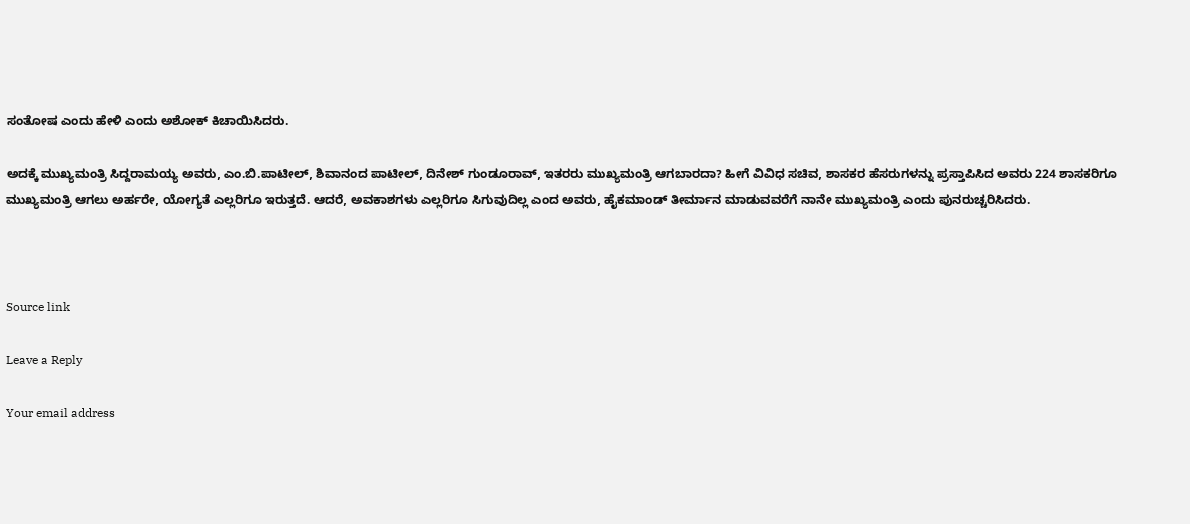ಸಂತೋಷ ಎಂದು ಹೇಳಿ ಎಂದು ಅಶೋಕ್‌ ಕಿಚಾಯಿಸಿದರು.

ಅದಕ್ಕೆ ಮುಖ್ಯಮಂತ್ರಿ ಸಿದ್ದರಾಮಯ್ಯ ಅವರು, ಎಂ.ಬಿ.ಪಾಟೀಲ್‌, ಶಿವಾನಂದ ಪಾಟೀಲ್‌, ದಿನೇಶ್‌ ಗುಂಡೂರಾವ್‌, ಇತರರು ಮುಖ್ಯಮಂತ್ರಿ ಆಗಬಾರದಾ? ಹೀಗೆ ವಿವಿಧ ಸಚಿವ, ಶಾಸಕರ ಹೆಸರುಗಳನ್ನು ಪ್ರಸ್ತಾಪಿಸಿದ ಅವರು 224 ಶಾಸಕರಿಗೂ ಮುಖ್ಯಮಂತ್ರಿ ಆಗಲು ಅರ್ಹರೇ, ಯೋಗ್ಯತೆ ಎಲ್ಲರಿಗೂ ಇರುತ್ತದೆ. ಆದರೆ, ಅವಕಾಶಗಳು ಎಲ್ಲರಿಗೂ ಸಿಗುವುದಿಲ್ಲ ಎಂದ ಅವರು, ಹೈಕಮಾಂಡ್‌ ತೀರ್ಮಾನ ಮಾಡುವವರೆಗೆ ನಾನೇ ಮುಖ್ಯಮಂತ್ರಿ ಎಂದು ಪುನರುಚ್ಚರಿಸಿದರು.



Source link

Leave a Reply

Your email address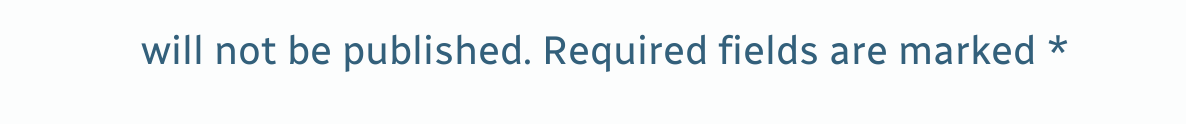will not be published. Required fields are marked *